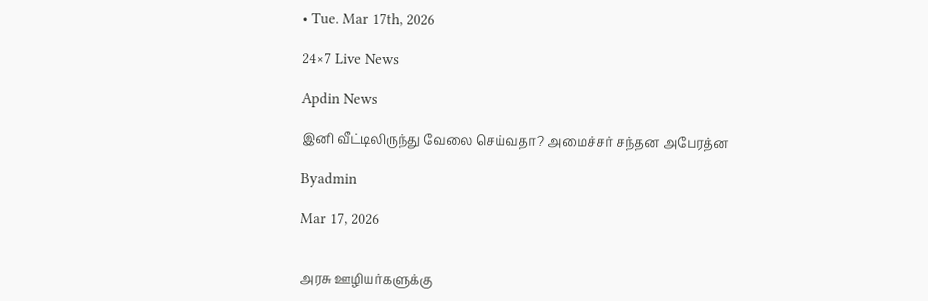• Tue. Mar 17th, 2026

24×7 Live News

Apdin News

இனி வீட்டிலிருந்து வேலை செய்வதா? அமைச்சர் சந்தன அபேரத்ன

Byadmin

Mar 17, 2026


அரசு ஊழியர்களுக்கு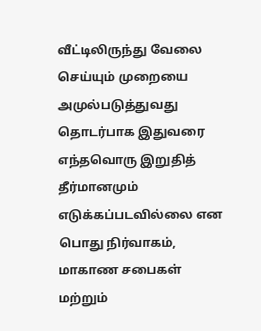வீட்டிலிருந்து வேலை செய்யும் முறையை அமுல்படுத்துவது தொடர்பாக இதுவரை எந்தவொரு இறுதித் தீர்மானமும் எடுக்கப்படவில்லை என பொது நிர்வாகம், மாகாண சபைகள் மற்றும்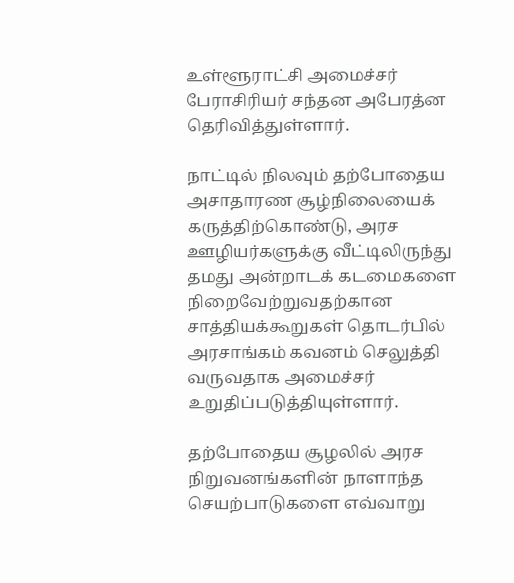உள்ளூராட்சி அமைச்சர் பேராசிரியர் சந்தன அபேரத்ன தெரிவித்துள்ளார்.

நாட்டில் நிலவும் தற்போதைய அசாதாரண சூழ்நிலையைக் கருத்திற்கொண்டு, அரச ஊழியர்களுக்கு வீட்டிலிருந்து தமது அன்றாடக் கடமைகளை நிறைவேற்றுவதற்கான சாத்தியக்கூறுகள் தொடர்பில் அரசாங்கம் கவனம் செலுத்தி வருவதாக அமைச்சர் உறுதிப்படுத்தியுள்ளார்.

தற்போதைய சூழலில் அரச நிறுவனங்களின் நாளாந்த செயற்பாடுகளை எவ்வாறு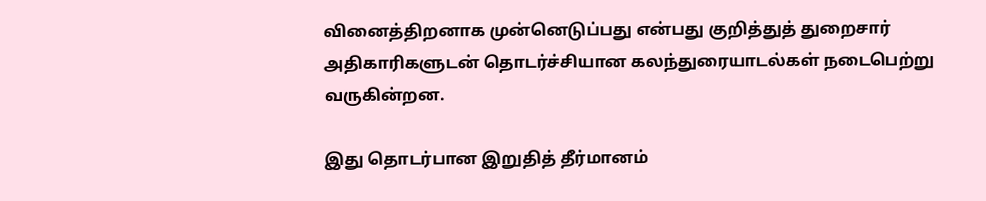வினைத்திறனாக முன்னெடுப்பது என்பது குறித்துத் துறைசார் அதிகாரிகளுடன் தொடர்ச்சியான கலந்துரையாடல்கள் நடைபெற்று வருகின்றன.

இது தொடர்பான இறுதித் தீர்மானம்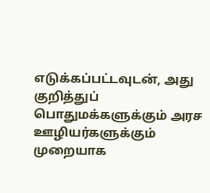எடுக்கப்பட்டவுடன், அது குறித்துப் பொதுமக்களுக்கும் அரச ஊழியர்களுக்கும் முறையாக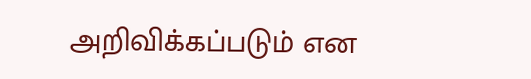அறிவிக்கப்படும் என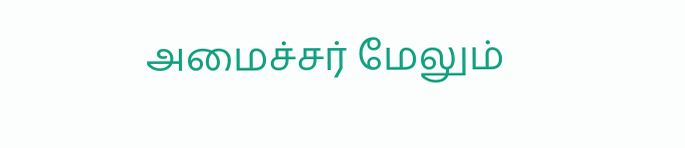அமைச்சர் மேலும்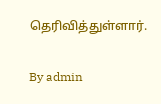தெரிவித்துள்ளார்.

By admin